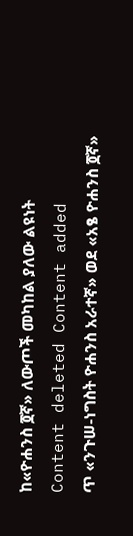ከ«ዮሐንስ ፬ኛ» ለውጦች መካከል ያለው ልዩነት
Content deleted Content added
ጥ «ንጉሠ-ነግስት ዮሐንስ አራተኛ» ወደ «አፄ ዮሐንስ ፬ኛ»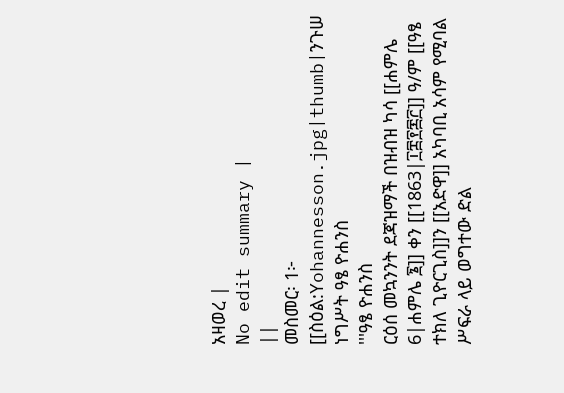አዛወረ |
No edit summary |
||
መስመር፡ 1፦
[[ስዕል:Yohannesson.jpg|thumb|ንጉሠ ነግሥት ዓፄ ዮሐንስ
'''ዓፄ ዮሐንስ
ርዕሰ መኳንንት ደጃዝማች በዝብዝ ካሳ [[ሐምሌ 6|ሐምሌ ፮]] ቀን [[1863|፲፰፻፷፫]] ዓ/ም [[ዓፄ ተክለ ጊዮርጊስ]]ን [[አድዋ]] አካባቢ አሳም የሚባል ሥፍራ ላይ ወግተው ድል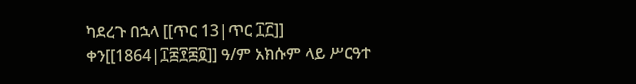ካደረጉ በኋላ [[ጥር 13|ጥር ፲፫]] ቀን[[1864|፲፰፻፷፬]] ዓ/ም አክሱም ላይ ሥርዓተ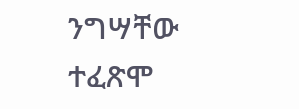ንግሣቸው ተፈጽሞ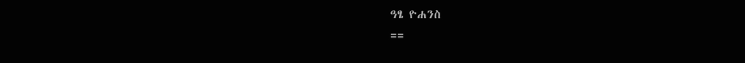ዓፄ ዮሐንስ
==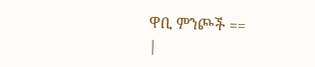ዋቢ ምንጮች ==
|